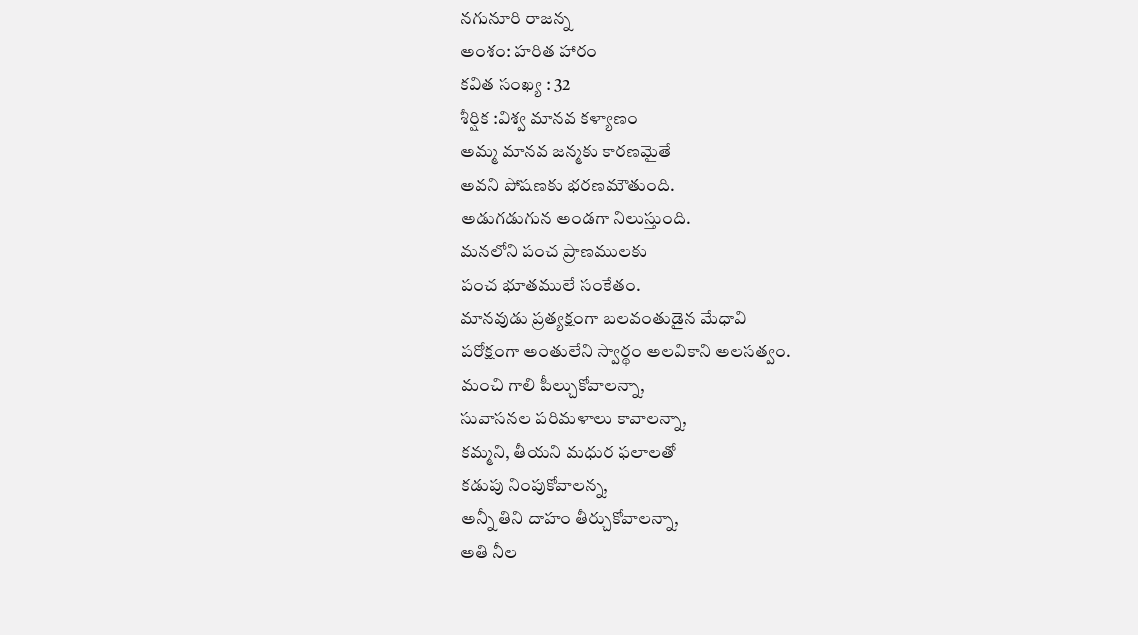నగునూరి రాజన్న
అంశం: హరిత హారం
కవిత సంఖ్య : 32
శీర్షిక :విశ్వ మానవ కళ్యాణం
అమ్మ మానవ జన్మకు కారణమైతే
అవని పోషణకు భరణమౌతుంది.
అడుగడుగున అండగా నిలుస్తుంది.
మనలోని పంచ ప్రాణములకు
పంచ భూతములే సంకేతం.
మానవుడు ప్రత్యక్షంగా బలవంతుడైన మేధావి
పరోక్షంగా అంతులేని స్వార్థం అలవికాని అలసత్వం.
మంచి గాలి పీల్చుకోవాలన్నా,
సువాసనల పరిమళాలు కావాలన్నా,
కమ్మని, తీయని మధుర ఫలాలతో
కడుపు నింపుకోవాలన్న,
అన్నీ తిని దాహం తీర్చుకోవాలన్నా,
అతి నీల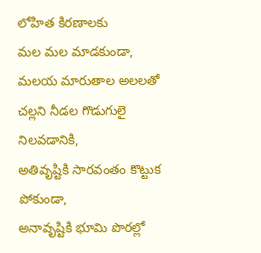లోహిత కిరణాలకు
మల మల మాడకుండా,
మలయ మారుతాల అలలతో
చల్లని నీడల గొడుగులై నిలవడానికి,
అతివృష్టికి సారవంతం కొట్టుక పోకుండా,
అనావృష్టికి భూమి పొరల్లో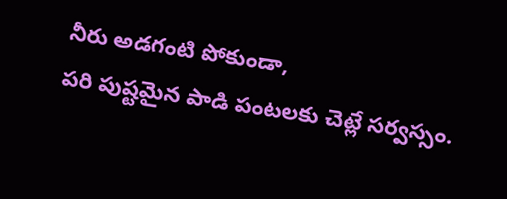నీరు అడగంటి పోకుండా,
పరి పుష్టమైన పాడి పంటలకు చెట్లే సర్వస్సం.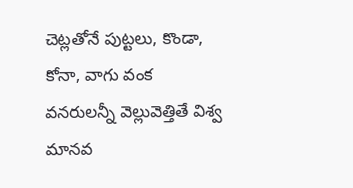చెట్లతోనే పుట్టలు, కొండా, కోనా, వాగు వంక
వనరులన్నీ వెల్లువెత్తితే విశ్వ మానవ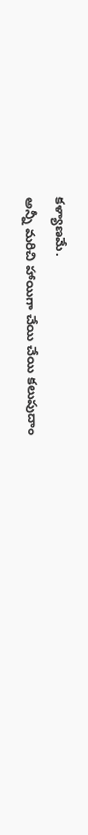కళ్యాణమే.
అన్నీ మరిచి హాయిగా చేయి చేయి కలుపుదాం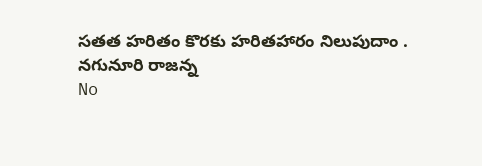సతత హరితం కొరకు హరితహారం నిలుపుదాం .
నగునూరి రాజన్న
No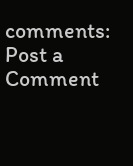comments:
Post a Comment